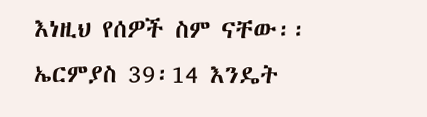እነዚህ የሰዎች ስም ናቸው፡፡ ኤርምያስ 39፡14 እንዴት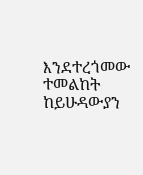እንደተረጎመው ተመልከት
ከይሁዳውያን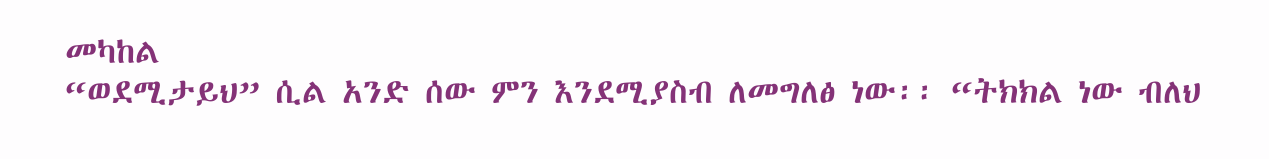መካከል
“ወደሚታይህ” ሲል አንድ ሰው ምን እንደሚያስብ ለመግለፅ ነው፡፡ “ትክክል ነው ብለህ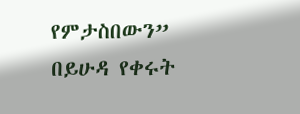የምታስበውን”
በይሁዳ የቀሩት